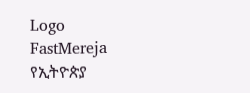Logo
FastMereja
የኢትዮጵያ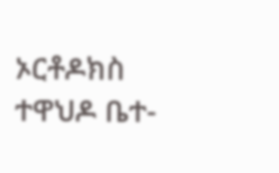ኦርቶዶክስ ተዋህዶ ቤተ-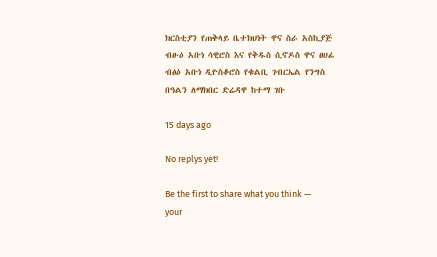ክርስቲያን የጠቅላይ ቤተክህነት ዋና ስራ አስኪያጅ ብፁዕ አቡነ ሳዊሮስ እና የቅዱስ ሲኖዶስ ዋና ፀሀፊ ብፅዕ አቡነ ዲዮስቆሮስ የቁልቢ ገብርኤል የንግስ በዓልን ለማክበር ድሬዳዋ ከተማ ገቡ

15 days ago

No replys yet!

Be the first to share what you think — your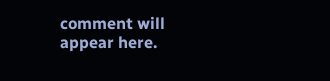comment will appear here.